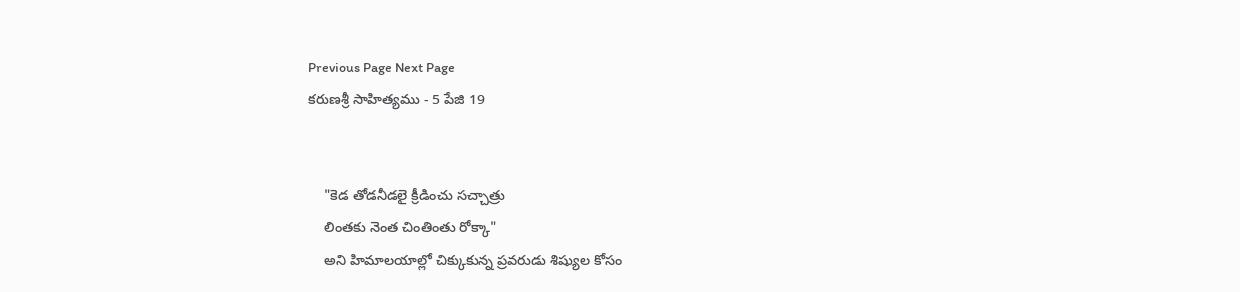Previous Page Next Page
కరుణశ్రీ సాహిత్యము - 5 పేజి 19


    "కెడ తోడనీడలై క్రీడించు సచ్చాత్రు
    లింతకు నెంత చింతింతు రోక్కా"
    అని హిమాలయాల్లో చిక్కుకున్న ప్రవరుడు శిష్యుల కోసం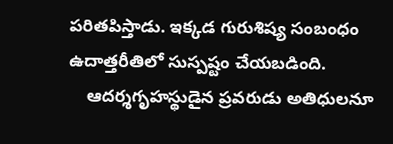పరితపిస్తాడు. ఇక్కడ గురుశిష్య సంబంధం ఉదాత్తరీతిలో సుస్పష్టం చేయబడింది.
    ఆదర్శగృహస్థుడైన ప్రవరుడు అతిధులనూ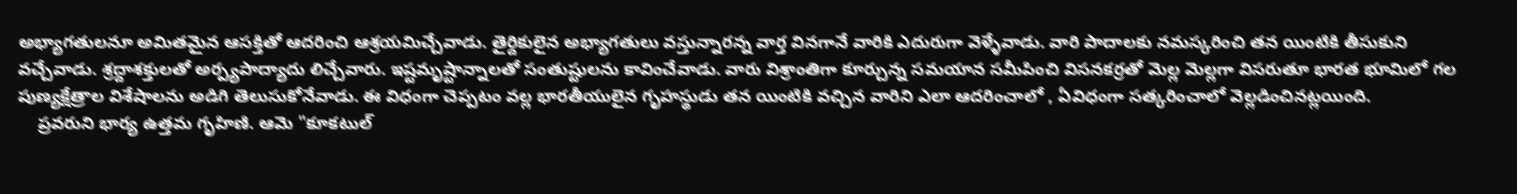అభ్యాగతులనూ అమితమైన ఆసక్తితో ఆదరించి ఆశ్రయమిచ్చేవాడు. తైర్దికులైన అభ్యాగతులు వస్తున్నారన్న వార్త వినగానే వారికి ఎదురుగా వెళ్ళేవాడు. వారి పాదాలకు నమస్కరించి తన యింటికి తీసుకుని వచ్చేవాడు. శ్రద్దాశక్తులతో అర్ప్యపాద్యాదు లిచ్చేవారు. ఇష్టమృష్టాన్నాలతో సంతుష్టులను కావించేవాడు. వారు విశ్రాంతిగా కూర్చున్న సమయాన సమీపించి విసనకర్రతో మెల్ల మెల్లగా విసరుతూ భారత భూమిలో గల పుణ్యక్షేత్రాల విశేషాలను అడిగి తెలుసుకోనేవాడు. ఈ విధంగా చెప్పటం వల్ల భారతీయులైన గృహస్థుడు తన యింటికి వచ్చిన వారిని ఎలా ఆదరించాలో , ఏవిధంగా సత్కరించాలో వెల్లడించినట్లయింది.
    ప్రవరుని భార్య ఉత్తమ గృహిణి. ఆమె "కూకటుల్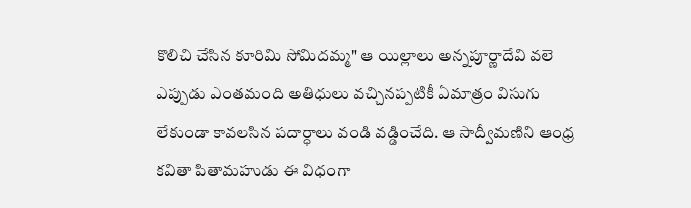కొలిచి చేసిన కూరిమి సోమిదమ్మ" ఆ యిల్లాలు అన్నపూర్ణాదేవి వలె ఎప్పుడు ఎంతమంది అతిధులు వచ్చినప్పటికీ ఏమాత్రం విసుగు లేకుండా కావలసిన పదార్ధాలు వండి వడ్డించేది. ఆ సాద్వీమణిని ఆంధ్ర కవితా పితామహుడు ఈ విధంగా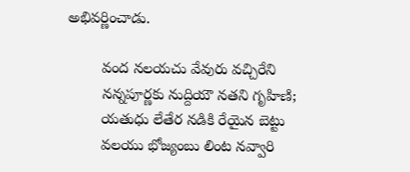అభివర్ణించాడు.

        వంద నలయచు వేవురు వచ్చిరేని
        నన్నపూర్ణకు నుద్దియౌ నతని గృహిణి;
        యతుధు లేతేర నడికి రేయైన బెట్టు
        వలయు భోజ్యంబు లింట నవ్వారి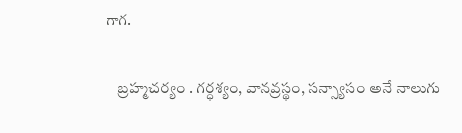గాగ.

    బ్రహ్మచర్యం . గర్ధశ్యం, వానవ్రస్థం, సన్స్యాసం అనే నాలుగు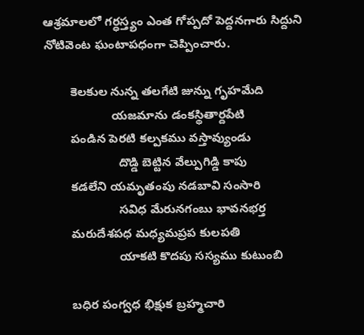ఆశ్రమాలలో గర్ధస్త్యం ఎంత గోప్పదో పెద్దనగారు సిద్దుని నోటివెంట ఘంటాపధంగా చెప్పించారు.

        కెలకుల నున్న తలగేటి జున్ను గృహమేది
                    యజమాను డంకస్థితార్దపేటి
        పండిన పెరటి కల్పకము వస్తావ్యుండు
                      దొడ్డి బెట్టిన వేల్పుగిడ్డి కాపు
        కడలేని యమృతంపు నడబావి సంసారి
                      సవిధ మేరునగంబు భావనభర్త
        మరుదేశపధ మధ్యమప్రప కులపతి
                      యాకటి కొదపు సస్యము కుటుంబి

        బధిర పంగ్వధ భిక్షుక బ్రహ్మచారి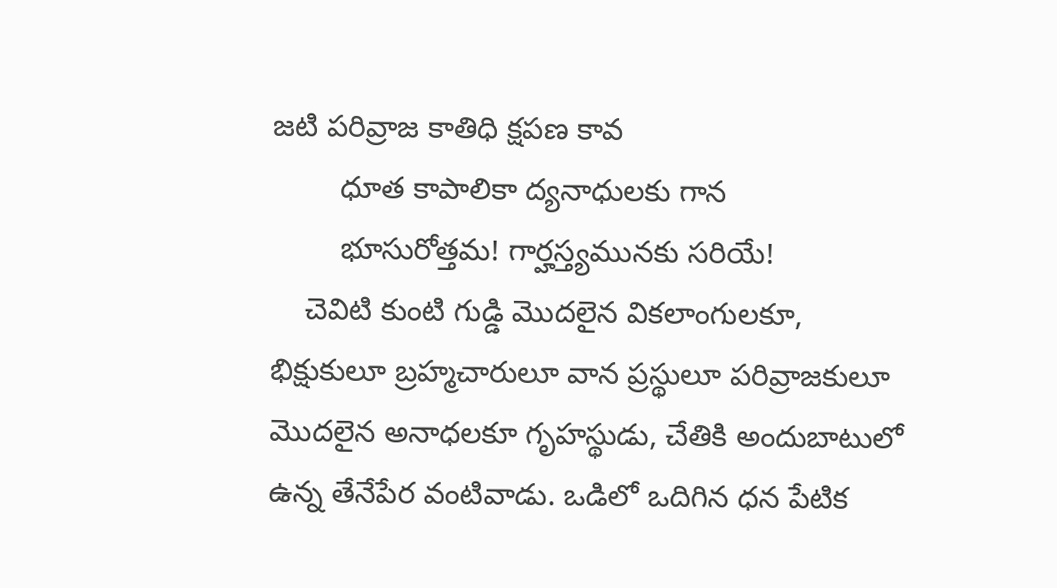జటి పరివ్రాజ కాతిధి క్షపణ కావ
        ధూత కాపాలికా ద్యనాధులకు గాన
        భూసురోత్తమ! గార్హస్త్యమునకు సరియే!
    చెవిటి కుంటి గుడ్డి మొదలైన వికలాంగులకూ, భిక్షుకులూ బ్రహ్మచారులూ వాన ప్రస్థులూ పరివ్రాజకులూ మొదలైన అనాధలకూ గృహస్థుడు, చేతికి అందుబాటులో ఉన్న తేనేపేర వంటివాడు. ఒడిలో ఒదిగిన ధన పేటిక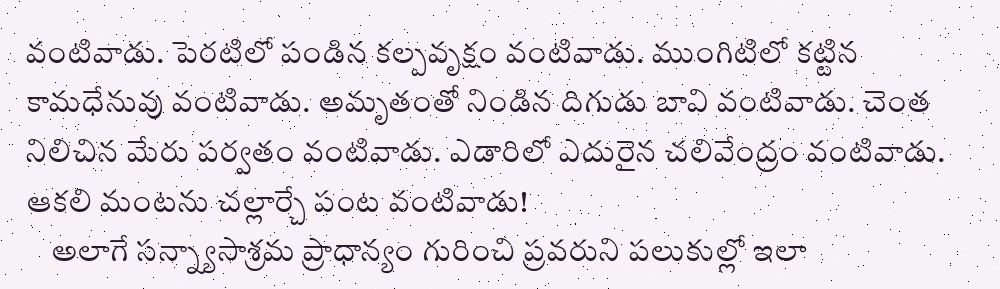వంటివాడు. పెరటిలో పండిన కల్పవృక్షం వంటివాడు. ముంగిటిలో కట్టిన కామధేనువు వంటివాడు. అమృతంతో నిండిన దిగుడు బావి వంటివాడు. చెంత నిలిచిన మేరు పర్వతం వంటివాడు. ఎడారిలో ఎదురైన చలివేంద్రం వంటివాడు. ఆకలి మంటను చల్లార్చే పంట వంటివాడు!
    అలాగే సన్న్యాసాశ్రమ ప్రాధాన్యం గురించి ప్రవరుని పలుకుల్లో ఇలా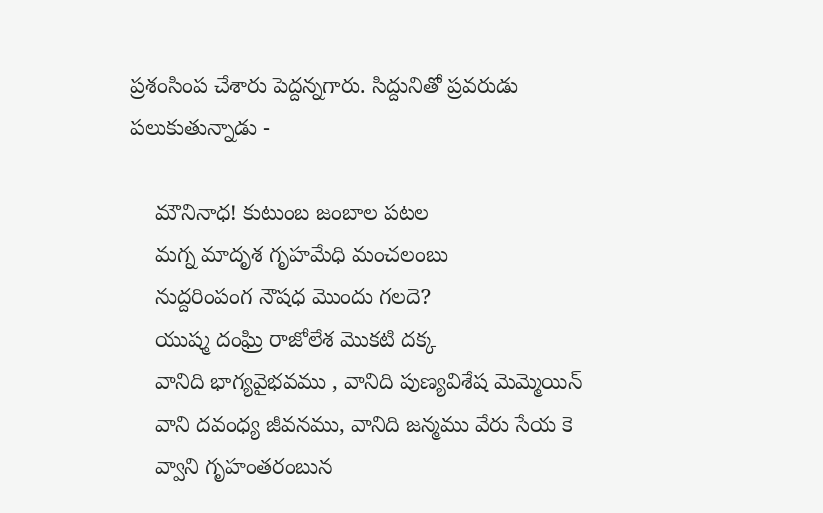ప్రశంసింప చేశారు పెద్దన్నగారు. సిద్దునితో ప్రవరుడు పలుకుతున్నాడు -

    మౌనినాధ! కుటుంబ జంబాల పటల
    మగ్న మాదృశ గృహమేధి మంచలంబు
    నుద్దరింపంగ నౌషధ మొందు గలదె?
    యుష్మ దంఘ్రి రాజోలేశ మొకటి దక్క
    వానిది భాగ్యవైభవము , వానిది పుణ్యవిశేష మెమ్మెయిన్
    వాని దవంధ్య జీవనము, వానిది జన్మము వేరు సేయ కె
    వ్వాని గృహంతరంబున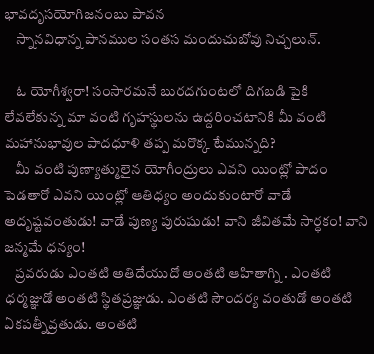భావదృసయోగిజనంబు పావన
    స్నానవిధాన్న పానముల సంతస మందుచుబోవు నిచ్చలున్.

    ఓ యోగీశ్వరా! సంసారమనే బురదగుంటలో దిగబడి పైకి లేవలేకున్న మా వంటి గృహస్థులను ఉద్దరించటానికి మీ వంటి మహానుభావుల పాదధూళి తప్ప మరొక్క టేమున్నది?
    మీ వంటి పుణ్యాత్ములైన యోగీంద్రులు ఎవని యింట్లో పాదం పెడతారో ఎవని యింట్లో ఆతిధ్యం అందుకుంటారో వాడే అదృష్టవంతుడు! వాడే పుణ్య పురుషుడు! వాని జీవితమే సార్ధకం! వాని జన్మమే ధన్యం!
    ప్రవరుడు ఎంతటి అతిదేయుదో అంతటి ఆహితాగ్ని . ఎంతటి ధర్మజ్ఞుడో అంతటి స్థితప్రజ్ఞుడు. ఎంతటి సౌందర్య వంతుడో అంతటి ఏకపత్నీవ్రతుడు. అంతటి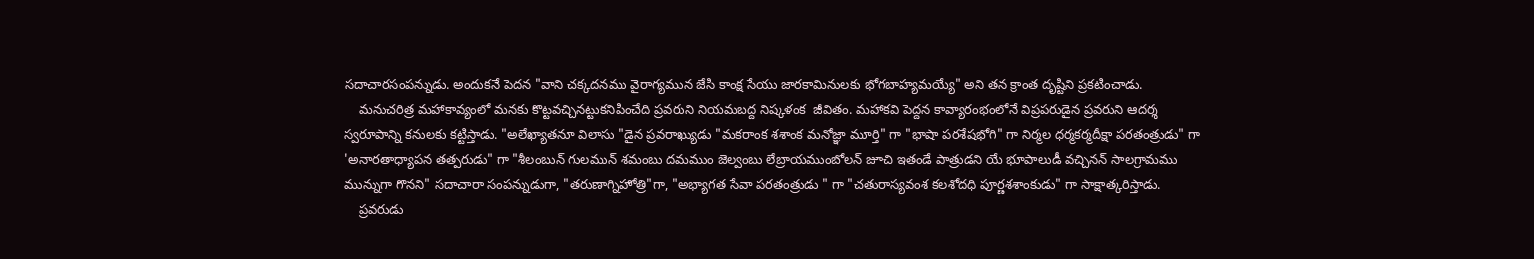సదాచారసంపన్నుడు. అందుకనే పెదన "వాని చక్కదనము వైరాగ్యమున జేసి కాంక్ష సేయు జారకామినులకు భోగబాహ్యమయ్యే" అని తన క్రాంత దృష్టిని ప్రకటించాడు.
    మనుచరిత్ర మహాకావ్యంలో మనకు కొట్టవచ్చినట్టుకనిపించేది ప్రవరుని నియమబద్ద నిష్కళంక  జీవితం. మహాకవి పెద్దన కావ్యారంభంలోనే విప్రపరుడైన ప్రవరుని ఆదర్శ స్వరూపాన్ని కనులకు కట్టిస్తాడు. "అలేఖ్యాతనూ విలాసు "డైన ప్రవరాఖ్యుడు "మకరాంక శశాంక మనోజ్ఞా మూర్తి" గా "భాషా పరశేషభోగి" గా నిర్మల ధర్మకర్మదీక్షా పరతంత్రుడు" గా 'అనారతాధ్యాపన తత్పరుడు" గా "శీలంబున్ గులమున్ శమంబు దమముం జెల్వంబు లేబ్రాయముంబోలన్ జూచి ఇతండే పాత్రుడని యే భూపాలుడీ వచ్చినన్ సాలగ్రామము మున్నుగా గొనని" సదాచారా సంపన్నుడుగా, "తరుణాగ్నిహోత్రి"గా, "అభ్యాగత సేవా పరతంత్రుడు " గా "చతురాస్యవంశ కలశోదధి పూర్ణశశాంకుడు" గా సాక్షాత్కరిస్తాడు.
    ప్రవరుడు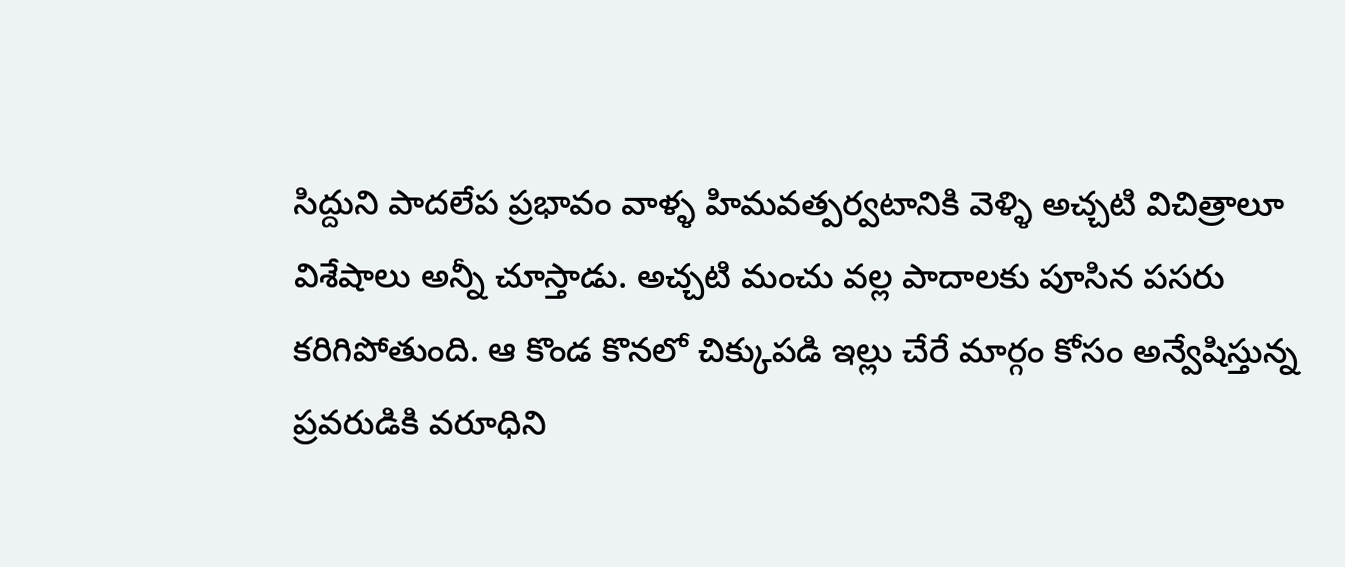సిద్దుని పాదలేప ప్రభావం వాళ్ళ హిమవత్పర్వటానికి వెళ్ళి అచ్చటి విచిత్రాలూ విశేషాలు అన్నీ చూస్తాడు. అచ్చటి మంచు వల్ల పాదాలకు పూసిన పసరు కరిగిపోతుంది. ఆ కొండ కొనలో చిక్కుపడి ఇల్లు చేరే మార్గం కోసం అన్వేషిస్తున్న ప్రవరుడికి వరూధిని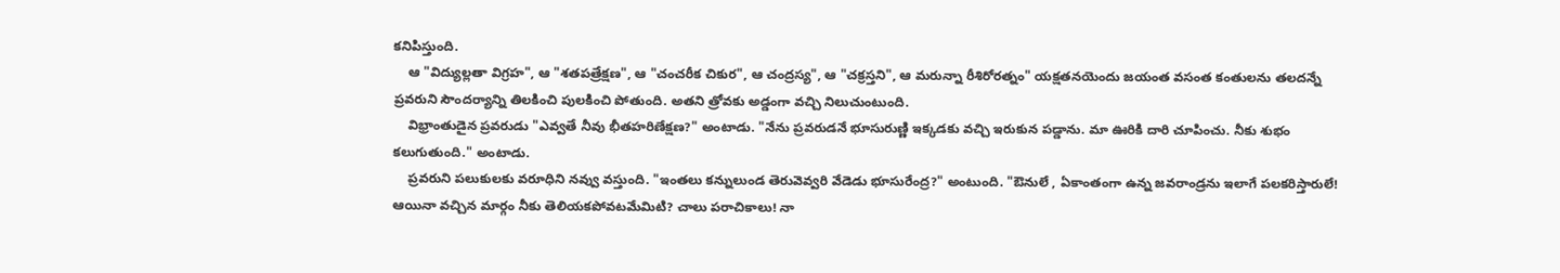కనిపిస్తుంది.
    ఆ "విద్యుల్లతా విగ్రహ", ఆ "శతపత్రేక్షణ", ఆ "చంచరీక చికుర", ఆ చంద్రస్య", ఆ "చక్రస్తని", ఆ మరున్నా రీశిరోరత్నం" యక్షతనయెందు జయంత వసంత కంతులను తలదన్నే ప్రవరుని సౌందర్యాన్ని తిలకించి పులకించి పోతుంది. అతని త్రోవకు అడ్డంగా వచ్చి నిలుచుంటుంది.
    విభ్రాంతుడైన ప్రవరుడు "ఎవ్వతే నీవు భీతహరిణేక్షణ?" అంటాడు. "నేను ప్రవరుడనే భూసురుణ్ణి ఇక్కడకు వచ్చి ఇరుకున పడ్డాను. మా ఊరికి దారి చూపించు. నీకు శుభం కలుగుతుంది." అంటాడు.
    ప్రవరుని పలుకులకు వరూధిని నవ్వు వస్తుంది. "ఇంతలు కన్నులుండ తెరువెవ్వరి వేడెడు భూసురేంద్ర?" అంటుంది. "ఔనులే , ఏకాంతంగా ఉన్న జవరాండ్రను ఇలాగే పలకరిస్తారులే! ఆయినా వచ్చిన మార్గం నీకు తెలియకపోవటమేమిటి? చాలు పరాచికాలు! నా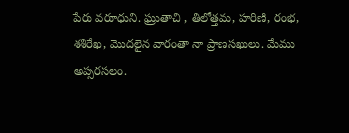పేరు వరూధుని. ఘ్రుతాచి , తిలోత్తమ, హరిణి, రంభ, శశిరేఖ, మొదలైన వారంతా నా ప్రాణసఖులు. మేము అప్సరసలం.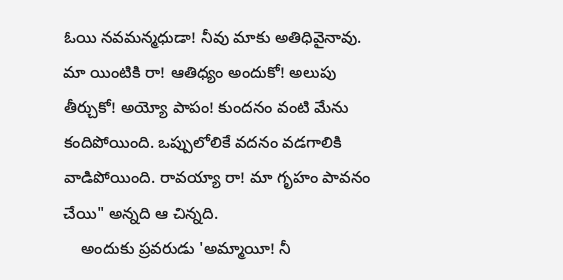ఓయి నవమన్మధుడా! నీవు మాకు అతిధివైనావు. మా యింటికి రా! ఆతిధ్యం అందుకో! అలుపు తీర్చుకో! అయ్యో పాపం! కుందనం వంటి మేను కందిపోయింది. ఒప్పులోలికే వదనం వడగాలికి వాడిపోయింది. రావయ్యా రా! మా గృహం పావనం చేయి" అన్నది ఆ చిన్నది.
    అందుకు ప్రవరుడు 'అమ్మాయీ! నీ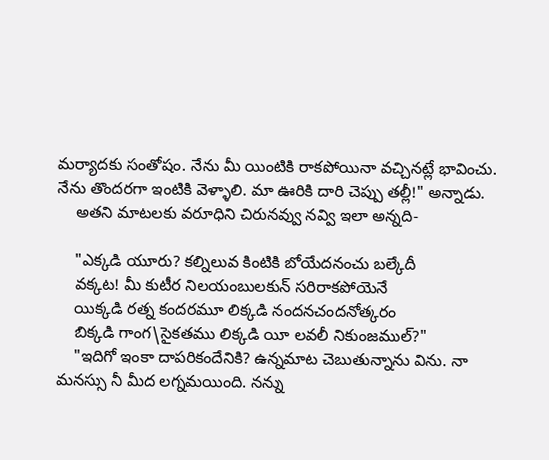మర్యాదకు సంతోషం. నేను మీ యింటికి రాకపోయినా వచ్చినట్లే భావించు. నేను తొందరగా ఇంటికి వెళ్ళాలి. మా ఊరికి దారి చెప్పు తల్లీ!" అన్నాడు.
    అతని మాటలకు వరూధిని చిరునవ్వు నవ్వి ఇలా అన్నది-

    "ఎక్కడి యూరు? కల్నిలువ కింటికి బోయేదనంచు బల్కేదీ
    వక్కట! మీ కుటీర నిలయంబులకున్ సరిరాకపోయెనే
    యిక్కడి రత్న కందరమూ లిక్కడి నందనచందనోత్కరం
    బిక్కడి గాంగ\సైకతము లిక్కడి యీ లవలీ నికుంజముల్?"
    "ఇదిగో ఇంకా దాపరికందేనికి? ఉన్నమాట చెబుతున్నాను విను. నా మనస్సు నీ మీద లగ్నమయింది. నన్ను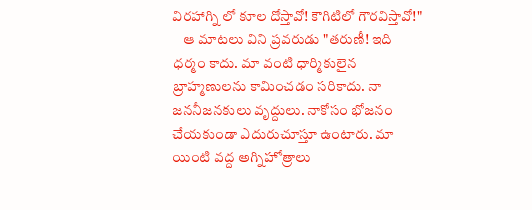విరహాగ్ని లో కూల దోస్తావో! కౌగిటిలో గౌరవిస్తావో!"
    ఆ మాటలు విని ప్రవరుడు "తరుణీ! ఇది ధర్మం కాదు. మా వంటి ధార్మికులైన బ్రాహ్మణులను కామించడం సరికాదు. నా జననీజనకులు వృద్దులు. నాకోసం భోజనం చేయకుండా ఎదురుచూస్తూ ఉంటారు. మా యింటి వద్ద అగ్నిహోత్రాలు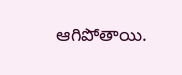ఆగిపోతాయి.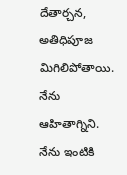దేతార్చన, అతిధిపూజ మిగిలిపోతాయి. నేను ఆహితాగ్నిని. నేను ఇంటికి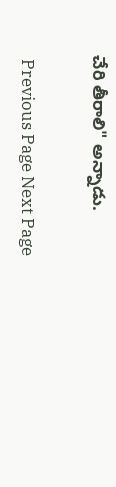చేరి తీరాలి" అన్నాడు.

 Previous Page Next Page